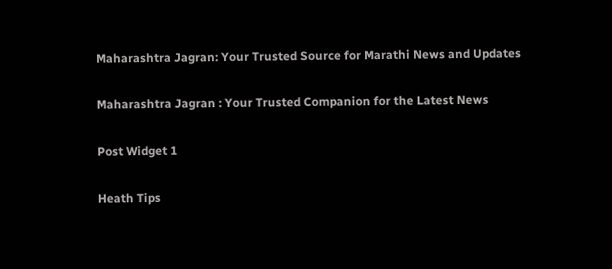Maharashtra Jagran: Your Trusted Source for Marathi News and Updates

Maharashtra Jagran : Your Trusted Companion for the Latest News

Post Widget 1

Heath Tips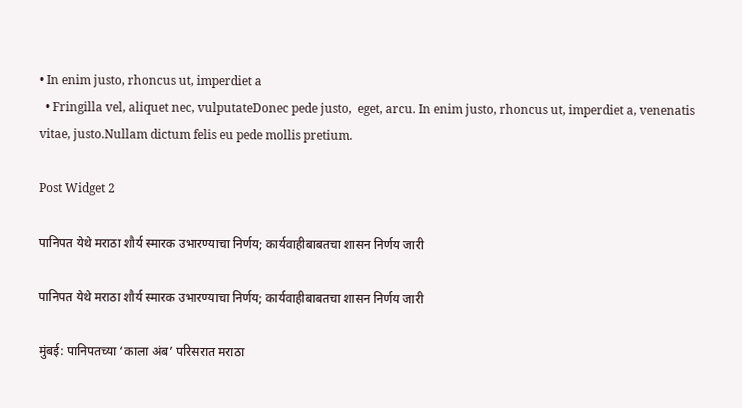• In enim justo, rhoncus ut, imperdiet a
  • Fringilla vel, aliquet nec, vulputateDonec pede justo,  eget, arcu. In enim justo, rhoncus ut, imperdiet a, venenatis vitae, justo.Nullam dictum felis eu pede mollis pretium.

Post Widget 2

पानिपत येथे मराठा शौर्य स्मारक उभारण्याचा निर्णय; कार्यवाहीबाबतचा शासन निर्णय जारी

पानिपत येथे मराठा शौर्य स्मारक उभारण्याचा निर्णय; कार्यवाहीबाबतचा शासन निर्णय जारी

मुंबई: पानिपतच्या ‘काला अंब’ परिसरात मराठा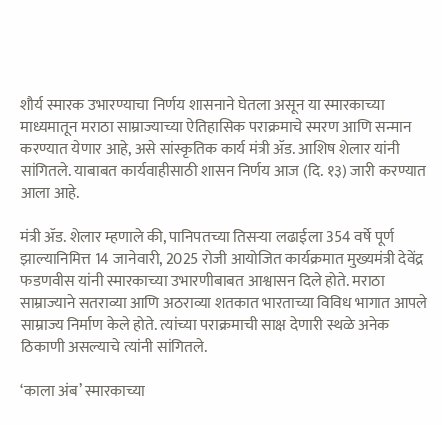शौर्य स्मारक उभारण्याचा निर्णय शासनाने घेतला असून या स्मारकाच्या माध्यमातून मराठा साम्राज्याच्या ऐतिहासिक पराक्रमाचे स्मरण आणि सन्मान करण्यात येणार आहे, असे सांस्कृतिक कार्य मंत्री ॲड. आशिष शेलार यांनी सांगितले. याबाबत कार्यवाहीसाठी शासन निर्णय आज (दि. १३) जारी करण्यात आला आहे.

मंत्री ॲड. शेलार म्हणाले की, पानिपतच्या तिसऱ्या लढाईला 354 वर्षे पूर्ण झाल्यानिमित्त 14 जानेवारी, 2025 रोजी आयोजित कार्यक्रमात मुख्यमंत्री देवेंद्र फडणवीस यांनी स्मारकाच्या उभारणीबाबत आश्वासन दिले होते. मराठा साम्राज्याने सतराव्या आणि अठराव्या शतकात भारताच्या विविध भागात आपले साम्राज्य निर्माण केले होते. त्यांच्या पराक्रमाची साक्ष देणारी स्थळे अनेक ठिकाणी असल्याचे त्यांनी सांगितले.

‘काला अंब’ स्मारकाच्या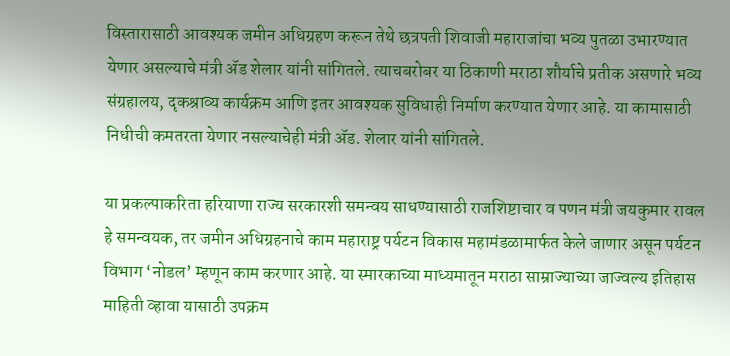विस्तारासाठी आवश्यक जमीन अधिग्रहण करून तेथे छत्रपती शिवाजी महाराजांचा भव्य पुतळा उभारण्यात येणार असल्याचे मंत्री ॲड शेलार यांनी सांगितले. त्याचबरोबर या ठिकाणी मराठा शौर्याचे प्रतीक असणारे भव्य संग्रहालय, दृकश्राव्य कार्यक्रम आणि इतर आवश्यक सुविधाही निर्माण करण्यात येणार आहे. या कामासाठी निधीची कमतरता येणार नसल्याचेही मंत्री ॲड. शेलार यांनी सांगितले.

या प्रकल्पाकरिता हरियाणा राज्य सरकारशी समन्वय साधण्यासाठी राजशिष्टाचार व पणन मंत्री जयकुमार रावल हे समन्वयक, तर जमीन अधिग्रहनाचे काम महाराष्ट्र पर्यटन विकास महामंडळामार्फत केले जाणार असून पर्यटन विभाग ‘नोडल’ म्हणून काम करणार आहे. या स्मारकाच्या माध्यमातून मराठा साम्राज्याच्या जाज्वल्य इतिहास माहिती व्हावा यासाठी उपक्रम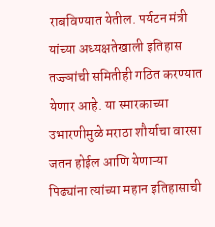राबविण्यात येतील. पर्यटन मंत्री यांच्या अध्यक्षतेखाली इतिहास तज्ज्ञांची समितीही गठित करण्यात येणार आहे. या स्मारकाच्या उभारणीमुळे मराठा शौर्याचा वारसा जतन होईल आणि येणाऱ्या पिढ्यांना त्यांच्या महान इतिहासाची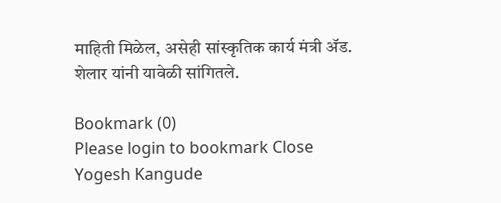माहिती मिळेल, असेही सांस्कृतिक कार्य मंत्री ॲड. शेलार यांनी यावेळी सांगितले.

Bookmark (0)
Please login to bookmark Close
Yogesh Kangude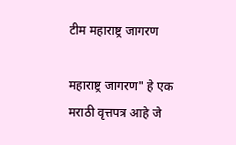टीम महाराष्ट्र जागरण

महाराष्ट्र जागरण" हे एक मराठी वृत्तपत्र आहे जे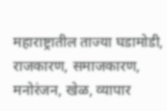महाराष्ट्रातील ताज्या घडामोडी, राजकारण, समाजकारण, मनोरंजन, खेळ, व्यापार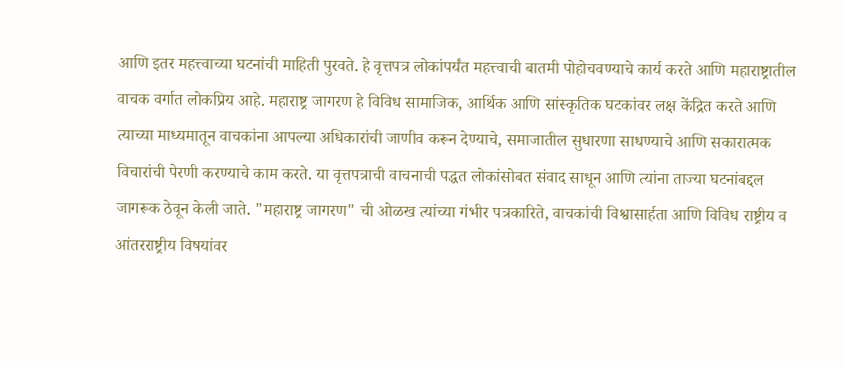आणि इतर महत्त्वाच्या घटनांची माहिती पुरवते. हे वृत्तपत्र लोकांपर्यंत महत्त्वाची बातमी पोहोचवण्याचे कार्य करते आणि महाराष्ट्रातील वाचक वर्गात लोकप्रिय आहे. महाराष्ट्र जागरण हे विविध सामाजिक, आर्थिक आणि सांस्कृतिक घटकांवर लक्ष केंद्रित करते आणि त्याच्या माध्यमातून वाचकांना आपल्या अधिकारांची जाणीव करून देण्याचे, समाजातील सुधारणा साधण्याचे आणि सकारात्मक विचारांची पेरणी करण्याचे काम करते. या वृत्तपत्राची वाचनाची पद्धत लोकांसोबत संवाद साधून आणि त्यांना ताज्या घटनांबद्दल जागरूक ठेवून केली जाते. "महाराष्ट्र जागरण" ची ओळख त्यांच्या गंभीर पत्रकारिते, वाचकांची विश्वासार्हता आणि विविध राष्ट्रीय व आंतरराष्ट्रीय विषयांवर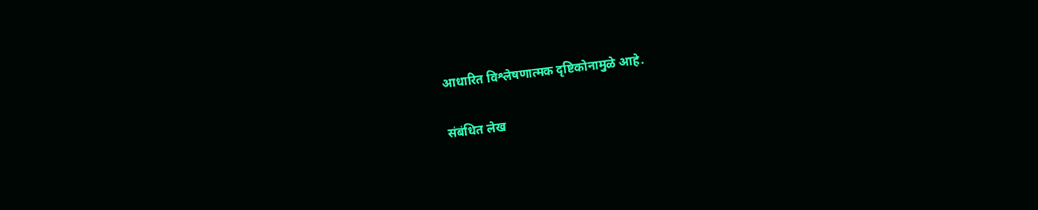आधारित विश्लेषणात्मक दृष्टिकोनामुळे आहे.

संबंधित लेख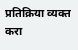प्रतिक्रिया व्यक्त करा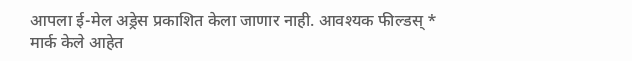आपला ई-मेल अड्रेस प्रकाशित केला जाणार नाही. आवश्यक फील्डस् * मार्क केले आहेत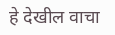हे देखील वाचा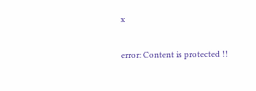x

error: Content is protected !!